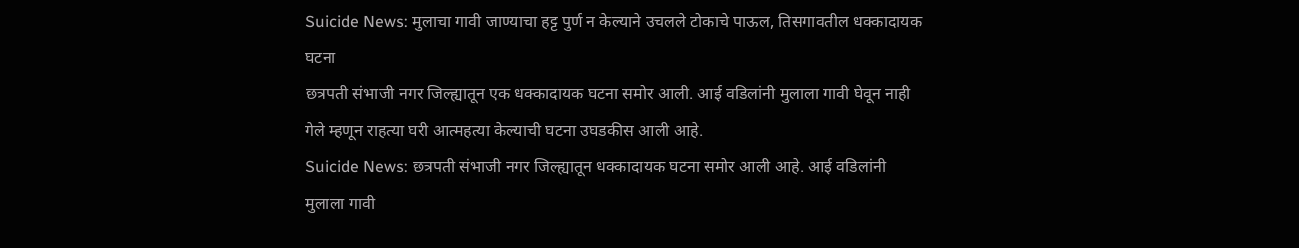Suicide News: मुलाचा गावी जाण्याचा हट्ट पुर्ण न केल्याने उचलले टोकाचे पाऊल, तिसगावतील धक्कादायक घटना
छत्रपती संभाजी नगर जिल्ह्यातून एक धक्कादायक घटना समोर आली. आई वडिलांनी मुलाला गावी घेवून नाही गेले म्हणून राहत्या घरी आत्महत्या केल्याची घटना उघडकीस आली आहे.
Suicide News: छत्रपती संभाजी नगर जिल्ह्यातून धक्कादायक घटना समोर आली आहे. आई वडिलांनी मुलाला गावी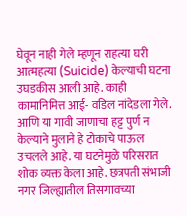घेवून नाही गेले म्हणून राहत्या घरी आत्महत्या (Suicide) केल्याची घटना उघडकीस आली आहे. काही कामानिमित्त आई- वडिल नांदेडला गेले. आणि या गावी जाणाचा हट्ट पुर्ण न केल्याने मुलाने हे टोकाचे पाऊल उचलले आहे. या घटनेमुळे परिसरात शोक व्यक्त केला आहे. छत्रपती संभाजी नगर जिल्ह्यातील तिसगावच्या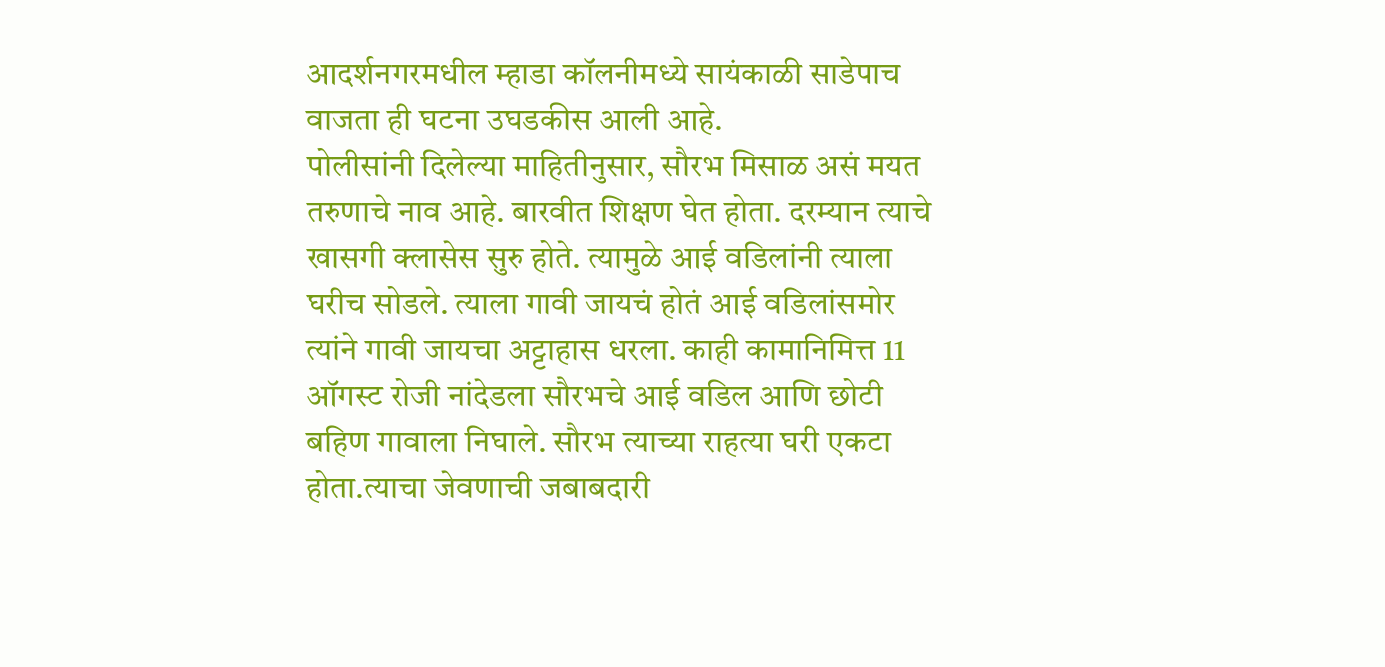आदर्शनगरमधील म्हाडा कॉलनीमध्ये सायंकाळी साडेपाच वाजता ही घटना उघडकीस आली आहे.
पोलीसांनी दिलेल्या माहितीनुसार, सौरभ मिसाळ असं मयत तरुणाचे नाव आहे. बारवीत शिक्षण घेत होता. दरम्यान त्याचे खासगी क्लासेस सुरु होते. त्यामुळे आई वडिलांनी त्याला घरीच सोडले. त्याला गावी जायचं होतं आई वडिलांसमोर त्यांने गावी जायचा अट्टाहास धरला. काही कामानिमित्त 11 ऑगस्ट रोजी नांदेडला सौरभचे आई वडिल आणि छोटी बहिण गावाला निघाले. सौरभ त्याच्या राहत्या घरी एकटा होता.त्याचा जेवणाची जबाबदारी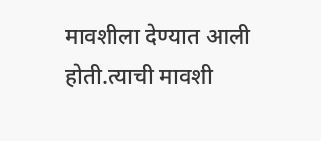मावशीला देण्यात आली होती.त्याची मावशी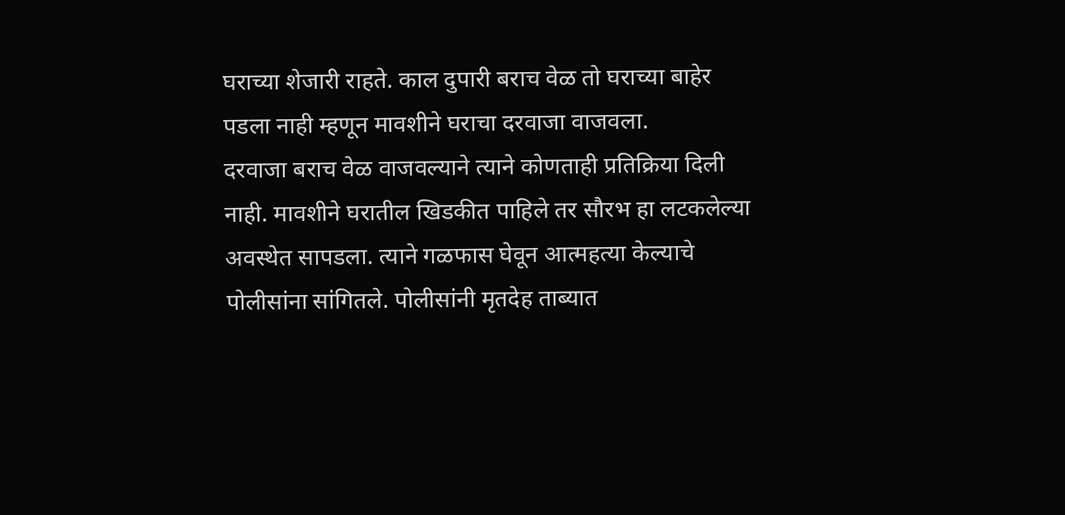घराच्या शेजारी राहते. काल दुपारी बराच वेळ तो घराच्या बाहेर पडला नाही म्हणून मावशीने घराचा दरवाजा वाजवला.
दरवाजा बराच वेळ वाजवल्याने त्याने कोणताही प्रतिक्रिया दिली नाही. मावशीने घरातील खिडकीत पाहिले तर सौरभ हा लटकलेल्या अवस्थेत सापडला. त्याने गळफास घेवून आत्महत्या केल्याचे पोलीसांना सांगितले. पोलीसांनी मृतदेह ताब्यात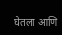घेतला आणि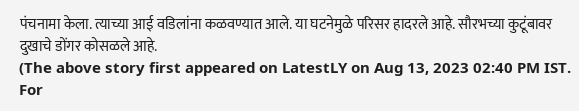पंचनामा केला. त्याच्या आई वडिलांना कळवण्यात आले. या घटनेमुळे परिसर हादरले आहे. सौरभच्या कुटूंबावर दुखाचे डोंगर कोसळले आहे.
(The above story first appeared on LatestLY on Aug 13, 2023 02:40 PM IST. For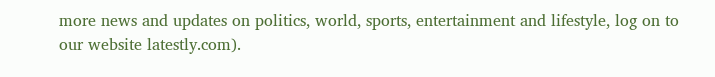more news and updates on politics, world, sports, entertainment and lifestyle, log on to our website latestly.com).